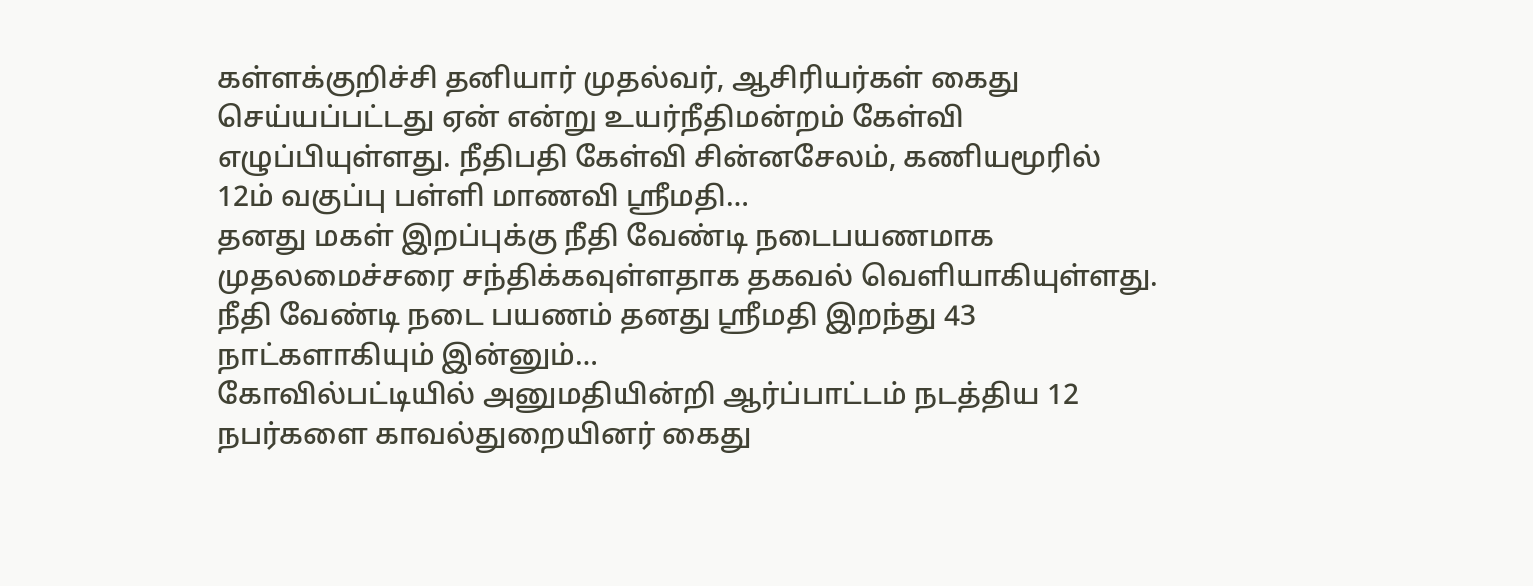கள்ளக்குறிச்சி தனியார் முதல்வர், ஆசிரியர்கள் கைது செய்யப்பட்டது ஏன் என்று உயர்நீதிமன்றம் கேள்வி எழுப்பியுள்ளது. நீதிபதி கேள்வி சின்னசேலம், கணியமூரில் 12ம் வகுப்பு பள்ளி மாணவி ஸ்ரீமதி…
தனது மகள் இறப்புக்கு நீதி வேண்டி நடைபயணமாக முதலமைச்சரை சந்திக்கவுள்ளதாக தகவல் வெளியாகியுள்ளது. நீதி வேண்டி நடை பயணம் தனது ஸ்ரீமதி இறந்து 43 நாட்களாகியும் இன்னும்…
கோவில்பட்டியில் அனுமதியின்றி ஆர்ப்பாட்டம் நடத்திய 12 நபர்களை காவல்துறையினர் கைது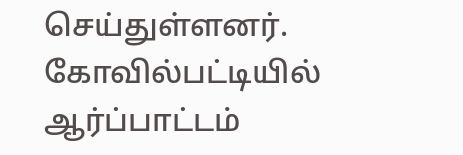செய்துள்ளனர். கோவில்பட்டியில் ஆர்ப்பாட்டம்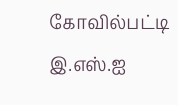கோவில்பட்டி இ.எஸ்.ஐ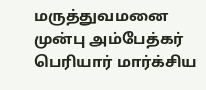மருத்துவமனை முன்பு அம்பேத்கர் பெரியார் மார்க்சிய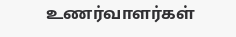உணர்வாளர்கள்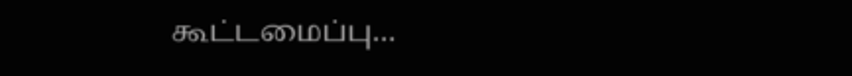கூட்டமைப்பு…